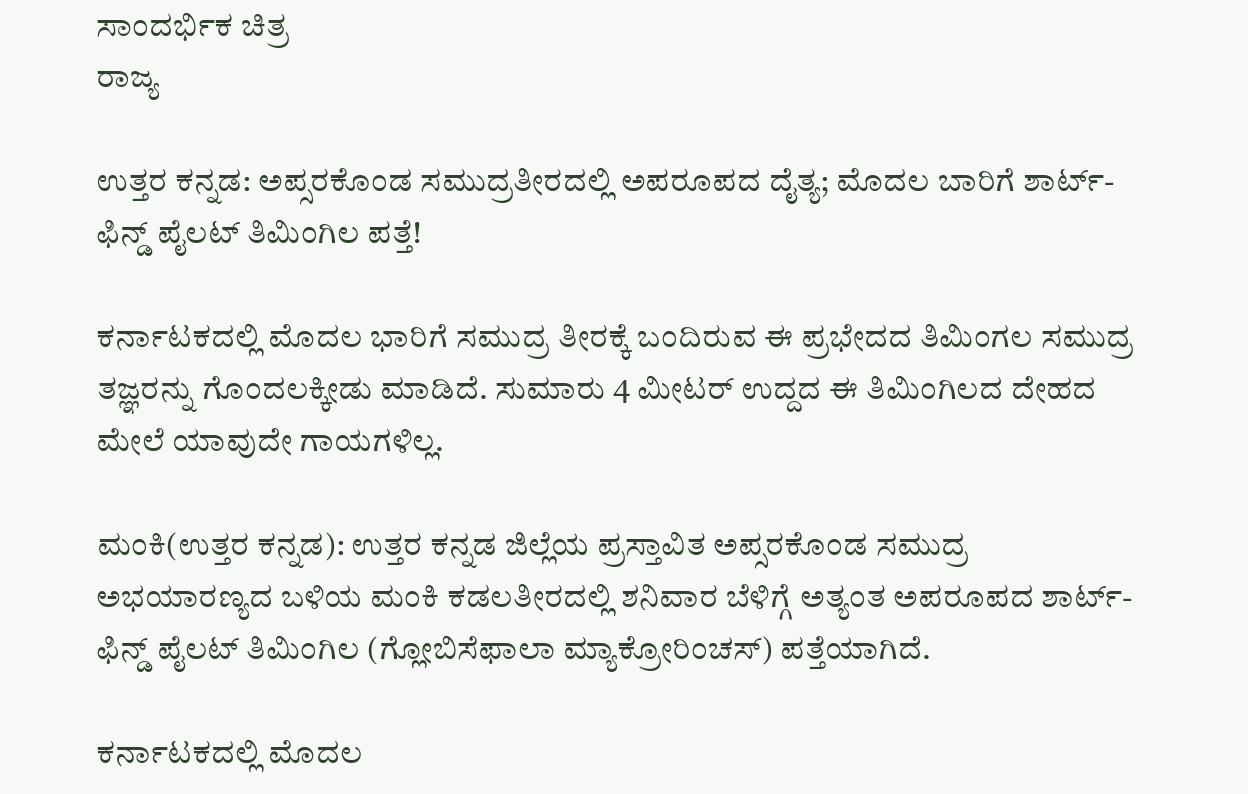ಸಾಂದರ್ಭಿಕ ಚಿತ್ರ
ರಾಜ್ಯ

ಉತ್ತರ ಕನ್ನಡ: ಅಪ್ಸರಕೊಂಡ ಸಮುದ್ರತೀರದಲ್ಲಿ ಅಪರೂಪದ ದೈತ್ಯ; ಮೊದಲ ಬಾರಿಗೆ ಶಾರ್ಟ್-ಫಿನ್ಡ್ ಪೈಲಟ್ ತಿಮಿಂಗಿಲ ಪತ್ತೆ!

ಕರ್ನಾಟಕದಲ್ಲಿ ಮೊದಲ ಭಾರಿಗೆ ಸಮುದ್ರ ತೀರಕ್ಕೆ ಬಂದಿರುವ ಈ ಪ್ರಭೇದದ ತಿಮಿಂಗಲ ಸಮುದ್ರ ತಜ್ಞರನ್ನು ಗೊಂದಲಕ್ಕೀಡು ಮಾಡಿದೆ. ಸುಮಾರು 4 ಮೀಟರ್ ಉದ್ದದ ಈ ತಿಮಿಂಗಿಲದ ದೇಹದ ಮೇಲೆ ಯಾವುದೇ ಗಾಯಗಳಿಲ್ಲ.

ಮಂಕಿ(ಉತ್ತರ ಕನ್ನಡ): ಉತ್ತರ ಕನ್ನಡ ಜಿಲ್ಲೆಯ ಪ್ರಸ್ತಾವಿತ ಅಪ್ಸರಕೊಂಡ ಸಮುದ್ರ ಅಭಯಾರಣ್ಯದ ಬಳಿಯ ಮಂಕಿ ಕಡಲತೀರದಲ್ಲಿ ಶನಿವಾರ ಬೆಳಿಗ್ಗೆ ಅತ್ಯಂತ ಅಪರೂಪದ ಶಾರ್ಟ್-ಫಿನ್ಡ್ ಪೈಲಟ್ ತಿಮಿಂಗಿಲ (ಗ್ಲೋಬಿಸೆಫಾಲಾ ಮ್ಯಾಕ್ರೋರಿಂಚಸ್) ಪತ್ತೆಯಾಗಿದೆ.

ಕರ್ನಾಟಕದಲ್ಲಿ ಮೊದಲ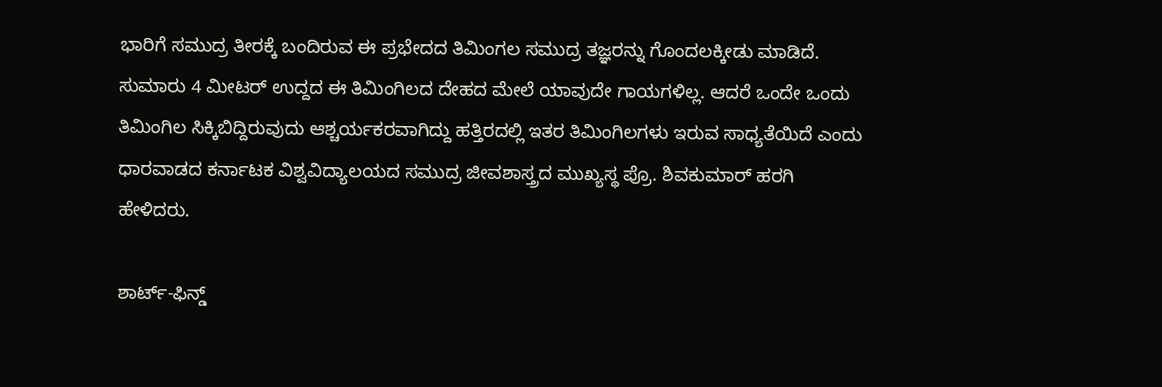ಭಾರಿಗೆ ಸಮುದ್ರ ತೀರಕ್ಕೆ ಬಂದಿರುವ ಈ ಪ್ರಭೇದದ ತಿಮಿಂಗಲ ಸಮುದ್ರ ತಜ್ಞರನ್ನು ಗೊಂದಲಕ್ಕೀಡು ಮಾಡಿದೆ. ಸುಮಾರು 4 ಮೀಟರ್ ಉದ್ದದ ಈ ತಿಮಿಂಗಿಲದ ದೇಹದ ಮೇಲೆ ಯಾವುದೇ ಗಾಯಗಳಿಲ್ಲ. ಆದರೆ ಒಂದೇ ಒಂದು ತಿಮಿಂಗಿಲ ಸಿಕ್ಕಿಬಿದ್ದಿರುವುದು ಆಶ್ಚರ್ಯಕರವಾಗಿದ್ದು ಹತ್ತಿರದಲ್ಲಿ ಇತರ ತಿಮಿಂಗಿಲಗಳು ಇರುವ ಸಾಧ್ಯತೆಯಿದೆ ಎಂದು ಧಾರವಾಡದ ಕರ್ನಾಟಕ ವಿಶ್ವವಿದ್ಯಾಲಯದ ಸಮುದ್ರ ಜೀವಶಾಸ್ತ್ರದ ಮುಖ್ಯಸ್ಥ ಪ್ರೊ. ಶಿವಕುಮಾರ್ ಹರಗಿ ಹೇಳಿದರು.

ಶಾರ್ಟ್-ಫಿನ್ಡ್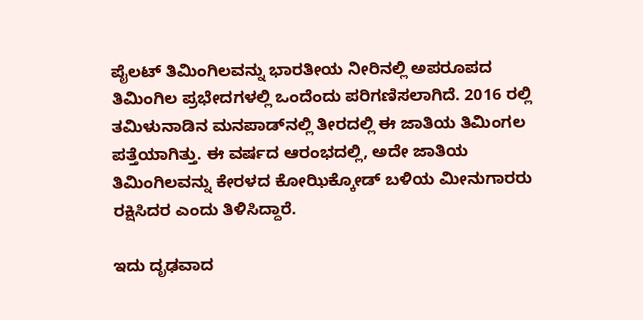ಪೈಲಟ್ ತಿಮಿಂಗಿಲವನ್ನು ಭಾರತೀಯ ನೀರಿನಲ್ಲಿ ಅಪರೂಪದ ತಿಮಿಂಗಿಲ ಪ್ರಭೇದಗಳಲ್ಲಿ ಒಂದೆಂದು ಪರಿಗಣಿಸಲಾಗಿದೆ. 2016 ರಲ್ಲಿ ತಮಿಳುನಾಡಿನ ಮನಪಾಡ್‌ನಲ್ಲಿ ತೀರದಲ್ಲಿ ಈ ಜಾತಿಯ ತಿಮಿಂಗಲ ಪತ್ತೆಯಾಗಿತ್ತು. ಈ ವರ್ಷದ ಆರಂಭದಲ್ಲಿ, ಅದೇ ಜಾತಿಯ ತಿಮಿಂಗಿಲವನ್ನು ಕೇರಳದ ಕೋಝಿಕ್ಕೋಡ್ ಬಳಿಯ ಮೀನುಗಾರರು ರಕ್ಷಿಸಿದರ ಎಂದು ತಿಳಿಸಿದ್ದಾರೆ.

ಇದು ದೃಢವಾದ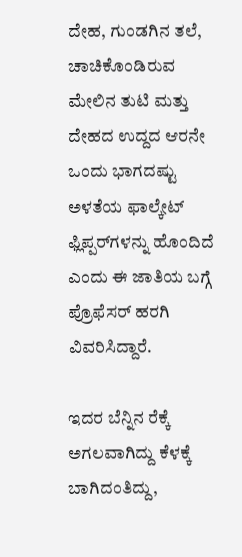ದೇಹ, ಗುಂಡಗಿನ ತಲೆ, ಚಾಚಿಕೊಂಡಿರುವ ಮೇಲಿನ ತುಟಿ ಮತ್ತು ದೇಹದ ಉದ್ದದ ಆರನೇ ಒಂದು ಭಾಗದಷ್ಟು ಅಳತೆಯ ಫಾಲ್ಕೇಟ್ ಫ್ಲಿಪ್ಪರ್‌ಗಳನ್ನು ಹೊಂದಿದೆ ಎಂದು ಈ ಜಾತಿಯ ಬಗ್ಗೆ ಪ್ರೊಫೆಸರ್ ಹರಗಿ ವಿವರಿಸಿದ್ದಾರೆ.

ಇದರ ಬೆನ್ನಿನ ರೆಕ್ಕೆ ಅಗಲವಾಗಿದ್ದು ಕೆಳಕ್ಕೆ ಬಾಗಿದಂತಿದ್ದು,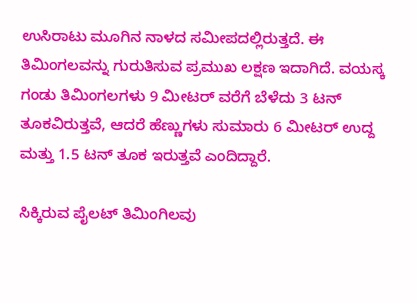ಉಸಿರಾಟು ಮೂಗಿನ ನಾಳದ ಸಮೀಪದಲ್ಲಿರುತ್ತದೆ. ಈ ತಿಮಿಂಗಲವನ್ನು ಗುರುತಿಸುವ ಪ್ರಮುಖ ಲಕ್ಷಣ ಇದಾಗಿದೆ. ವಯಸ್ಕ ಗಂಡು ತಿಮಿಂಗಲಗಳು 9 ಮೀಟರ್ ವರೆಗೆ ಬೆಳೆದು 3 ಟನ್ ತೂಕವಿರುತ್ತವೆ, ಆದರೆ ಹೆಣ್ಣುಗಳು ಸುಮಾರು 6 ಮೀಟರ್ ಉದ್ದ ಮತ್ತು 1.5 ಟನ್ ತೂಕ ಇರುತ್ತವೆ ಎಂದಿದ್ದಾರೆ.

ಸಿಕ್ಕಿರುವ ಪೈಲಟ್ ತಿಮಿಂಗಿಲವು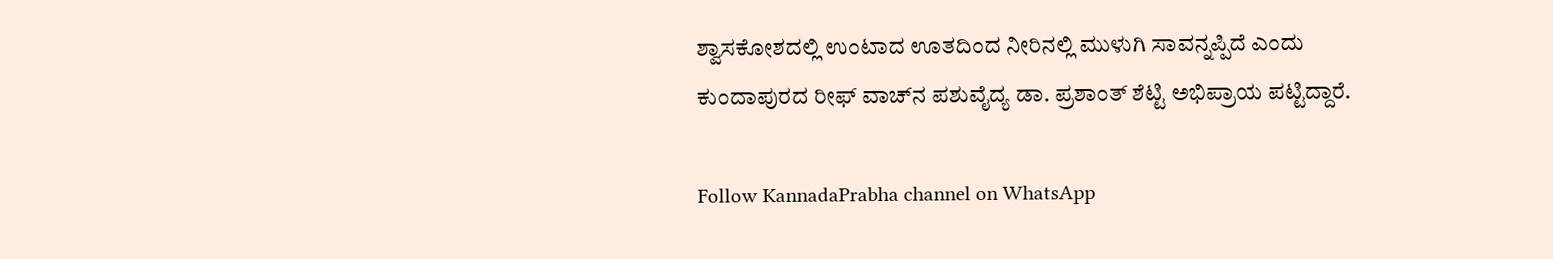ಶ್ವಾಸಕೋಶದಲ್ಲಿ ಉಂಟಾದ ಊತದಿಂದ ನೀರಿನಲ್ಲಿ ಮುಳುಗಿ ಸಾವನ್ನಪ್ಪಿದೆ ಎಂದು ಕುಂದಾಪುರದ ರೀಫ್ ವಾಚ್‌ನ ಪಶುವೈದ್ಯ ಡಾ. ಪ್ರಶಾಂತ್ ಶೆಟ್ಟಿ ಅಭಿಪ್ರಾಯ ಪಟ್ಟಿದ್ದಾರೆ.

Follow KannadaPrabha channel on WhatsApp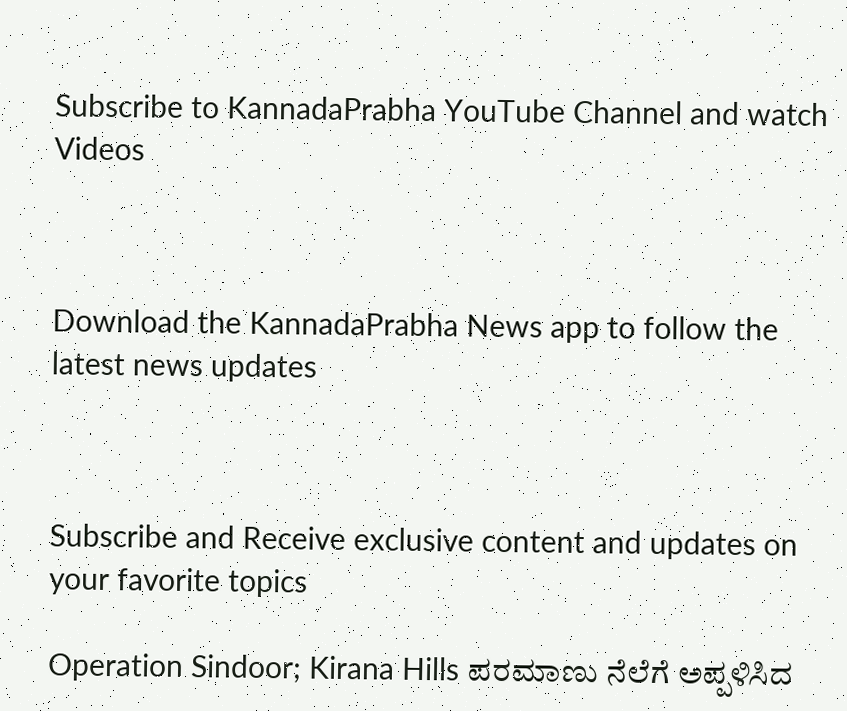Subscribe to KannadaPrabha YouTube Channel and watch Videos



Download the KannadaPrabha News app to follow the latest news updates



Subscribe and Receive exclusive content and updates on your favorite topics

Operation Sindoor; Kirana Hills ಪರಮಾಣು ನೆಲೆಗೆ ಅಪ್ಪಳಿಸಿದ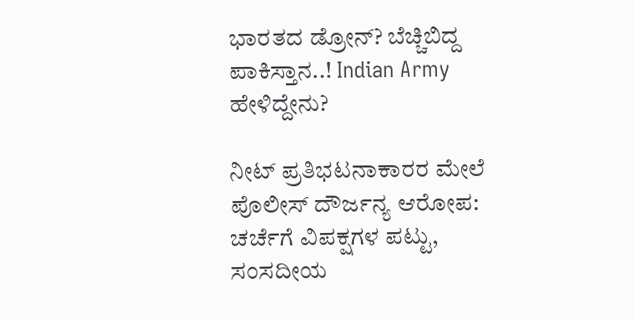ಭಾರತದ ಡ್ರೋನ್? ಬೆಚ್ಚಿಬಿದ್ದ ಪಾಕಿಸ್ತಾನ..! Indian Army ಹೇಳಿದ್ದೇನು?

ನೀಟ್ ಪ್ರತಿಭಟನಾಕಾರರ ಮೇಲೆ ಪೊಲೀಸ್ ದೌರ್ಜನ್ಯ ಆರೋಪ: ಚರ್ಚೆಗೆ ವಿಪಕ್ಷಗಳ ಪಟ್ಟು, ಸಂಸದೀಯ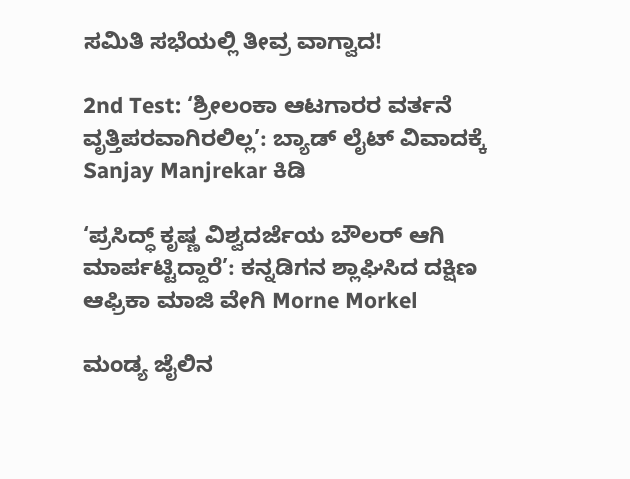ಸಮಿತಿ ಸಭೆಯಲ್ಲಿ ತೀವ್ರ ವಾಗ್ವಾದ!

2nd Test: ‘ಶ್ರೀಲಂಕಾ ಆಟಗಾರರ ವರ್ತನೆ ವೃತ್ತಿಪರವಾಗಿರಲಿಲ್ಲ’: ಬ್ಯಾಡ್ ಲೈಟ್ ವಿವಾದಕ್ಕೆ Sanjay Manjrekar ಕಿಡಿ

‘ಪ್ರಸಿದ್ಧ್ ಕೃಷ್ಣ ವಿಶ್ವದರ್ಜೆಯ ಬೌಲರ್ ಆಗಿ ಮಾರ್ಪಟ್ಟಿದ್ದಾರೆ’: ಕನ್ನಡಿಗನ ಶ್ಲಾಘಿಸಿದ ದಕ್ಷಿಣ ಆಫ್ರಿಕಾ ಮಾಜಿ ವೇಗಿ Morne Morkel

ಮಂಡ್ಯ ಜೈಲಿನ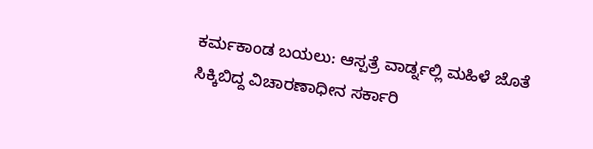ಕರ್ಮಕಾಂಡ ಬಯಲು: ಆಸ್ಪತ್ರೆ ವಾರ್ಡ್ನಲ್ಲಿ ಮಹಿಳೆ ಜೊತೆ ಸಿಕ್ಕಿಬಿದ್ದ ವಿಚಾರಣಾಧೀನ ಸರ್ಕಾರಿ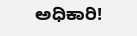ಅಧಿಕಾರಿ!